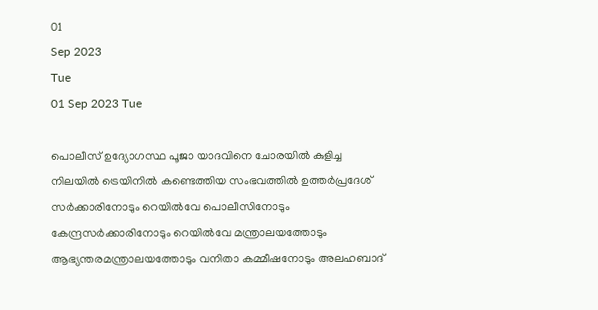01
Sep 2023
Tue
01 Sep 2023 Tue

പൊലീസ് ഉദ്യോഗസ്ഥ പൂജാ യാദവിനെ ചോരയില്‍ കുളിച്ച നിലയില്‍ ട്രെയിനില്‍ കണ്ടെത്തിയ സംഭവത്തില്‍ ഉത്തര്‍പ്രദേശ് സര്‍ക്കാരിനോടും റെയില്‍വേ പൊലീസിനോടും കേന്ദ്രസര്‍ക്കാരിനോടും റെയില്‍വേ മന്ത്രാലയത്തോടും ആഭ്യന്തരമന്ത്രാലയത്തോടും വനിതാ കമ്മീഷനോടും അലഹബാദ്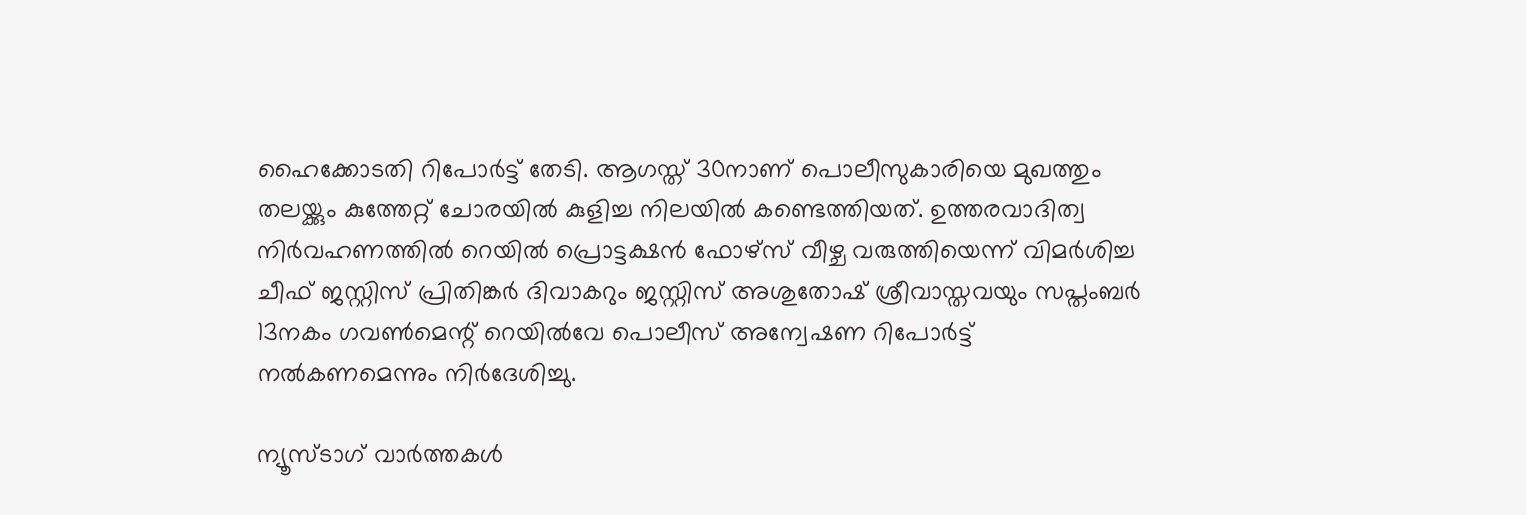ഹൈക്കോടതി റിപോര്‍ട്ട് തേടി. ആഗസ്ത് 30നാണ് പൊലീസുകാരിയെ മുഖത്തും തലയ്ക്കും കുത്തേറ്റ് ചോരയില്‍ കുളിച്ച നിലയില്‍ കണ്ടെത്തിയത്. ഉത്തരവാദിത്വ നിര്‍വഹണത്തില്‍ റെയില്‍ പ്രൊട്ടക്ഷന്‍ ഫോഴ്‌സ് വീഴ്ച വരുത്തിയെന്ന് വിമര്‍ശിച്ച ചീഫ് ജസ്റ്റിസ് പ്രിതിങ്കര്‍ ദിവാകറും ജസ്റ്റിസ് അശുതോഷ് ശ്രീവാസ്തവയും സപ്തംബര്‍ 13നകം ഗവണ്‍മെന്റ് റെയില്‍വേ പൊലീസ് അന്വേഷണ റിപോര്‍ട്ട് നല്‍കണമെന്നും നിര്‍ദേശിച്ചു.

ന്യൂസ്ടാഗ് വാര്‍ത്തകള്‍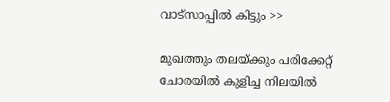വാട്‌സാപ്പില്‍ കിട്ടും >>

മുഖത്തും തലയ്ക്കും പരിക്കേറ്റ് ചോരയില്‍ കുളിച്ച നിലയില്‍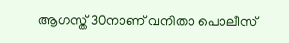ആഗസ്ത് 30നാണ് വനിതാ പൊലീസ്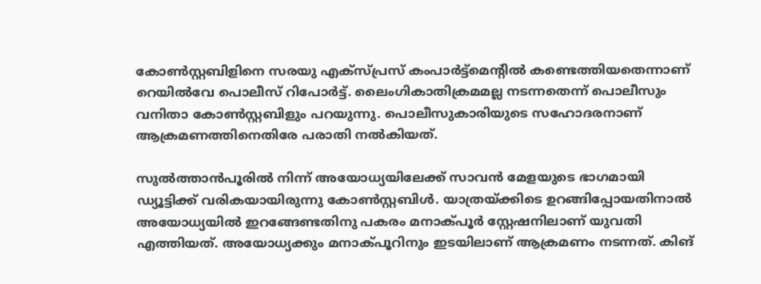കോണ്‍സ്റ്റബിളിനെ സരയു എക്‌സ്പ്രസ് കംപാര്‍ട്ട്‌മെന്റില്‍ കണ്ടെത്തിയതെന്നാണ് റെയില്‍വേ പൊലീസ് റിപോര്‍ട്ട്. ലൈംഗികാതിക്രമമല്ല നടന്നതെന്ന് പൊലീസും വനിതാ കോണ്‍സ്റ്റബിളും പറയുന്നു. പൊലീസുകാരിയുടെ സഹോദരനാണ് ആക്രമണത്തിനെതിരേ പരാതി നല്‍കിയത്.

സുല്‍ത്താന്‍പൂരില്‍ നിന്ന് അയോധ്യയിലേക്ക് സാവന്‍ മേളയുടെ ഭാഗമായി ഡ്യൂട്ടിക്ക് വരികയായിരുന്നു കോണ്‍സ്റ്റബിള്‍. യാത്രയ്ക്കിടെ ഉറങ്ങിപ്പോയതിനാല്‍ അയോധ്യയില്‍ ഇറങ്ങേണ്ടതിനു പകരം മനാക്പൂര്‍ സ്റ്റേഷനിലാണ് യുവതി എത്തിയത്. അയോധ്യക്കും മനാക്പൂറിനും ഇടയിലാണ് ആക്രമണം നടന്നത്. കിങ്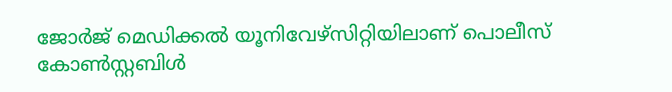ജോര്‍ജ് മെഡിക്കല്‍ യൂനിവേഴ്‌സിറ്റിയിലാണ് പൊലീസ് കോണ്‍സ്റ്റബിള്‍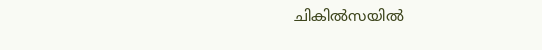ചികില്‍സയില്‍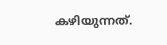കഴിയുന്നത്.